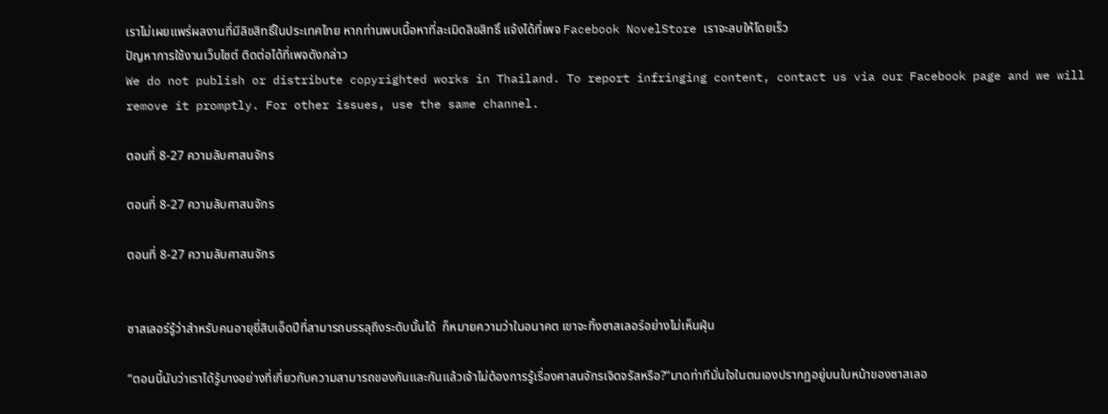เราไม่เผยแพร่ผลงานที่มีลิขสิทธิ์ในประเทศไทย หากท่านพบเนื้อหาที่ละเมิดลิขสิทธิ์ แจ้งได้ที่เพจ Facebook NovelStore เราจะลบให้โดยเร็ว
ปัญหาการใช้งานเว็บไซต์ ติดต่อได้ที่เพจดังกล่าว
We do not publish or distribute copyrighted works in Thailand. To report infringing content, contact us via our Facebook page and we will remove it promptly. For other issues, use the same channel.

ตอนที่ 8-27 ความลับศาสนจักร

ตอนที่ 8-27 ความลับศาสนจักร

ตอนที่ 8-27 ความลับศาสนจักร


ซาสเลอร์รู้ว่าสำหรับคนอายุยี่สิบเอ็ดปีที่สามารถบรรลุถึงระดับนั้นได้  ก็หมายความว่าในอนาคต เขาจะทิ้งซาสเลอร์อย่างไม่เห็นฝุ่น

“ตอนนี้นับว่าเราได้รู้บางอย่างที่เกี่ยวกับความสามารถของกันและกันแล้วเจ้าไม่ต้องการรู้เรื่องศาสนจักรเจิดจรัสหรือ?”มาดท่าทีมั่นใจในตนเองปรากฏอยู่บนใบหน้าของซาสเลอ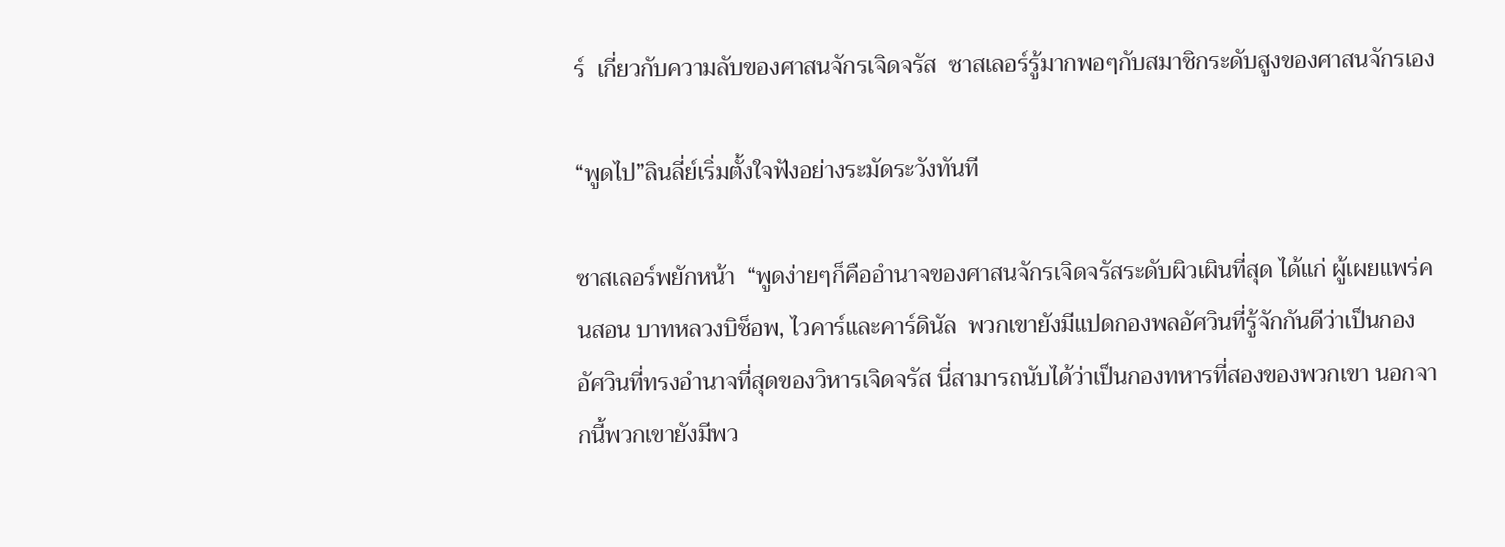ร์  เกี่ยวกับความลับของศาสนจักรเจิดจรัส  ซาสเลอร์รู้มากพอๆกับสมาชิกระดับสูงของศาสนจักรเอง

“พูดไป”ลินลี่ย์เริ่มตั้งใจฟังอย่างระมัดระวังทันที

ซาสเลอร์พยักหน้า  “พูดง่ายๆก็คืออำนาจของศาสนจักรเจิดจรัสระดับผิวเผินที่สุด ได้แก่ ผู้เผยแพร่คนสอน บาทหลวงบิช็อพ, ไวคาร์และคาร์ดินัล  พวกเขายังมีแปดกองพลอัศวินที่รู้จักกันดีว่าเป็นกองอัศวินที่ทรงอำนาจที่สุดของวิหารเจิดจรัส นี่สามารถนับได้ว่าเป็นกองทหารที่สองของพวกเขา นอกจากนี้พวกเขายังมีพว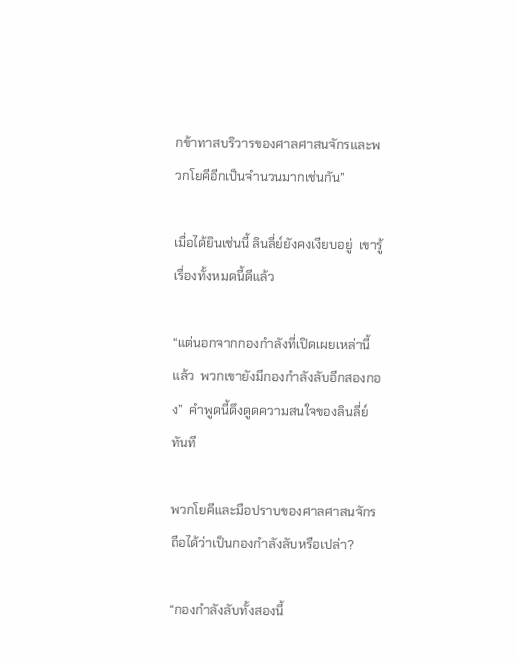กข้าทาสบริวารของศาลศาสนจักรและพวกโยคีอีกเป็นจำนวนมากเช่นกัน”

เมื่อได้ยินเช่นนี้ ลินลี่ย์ยังคงเงียบอยู่  เขารู้เรื่องทั้งหมดนี้ดีแล้ว

“แต่นอกจากกองกำลังที่เปิดเผยเหล่านี้แล้ว  พวกเขายังมีกองกำลังลับอีกสองกอง”  คำพูดนี้ดึงดูดความสนใจของลินลี่ย์ทันที

พวกโยคีและมือปราบของศาลศาสนจักรถือได้ว่าเป็นกองกำลังลับหรือเปล่า?

“กองกำลังลับทั้งสองนี้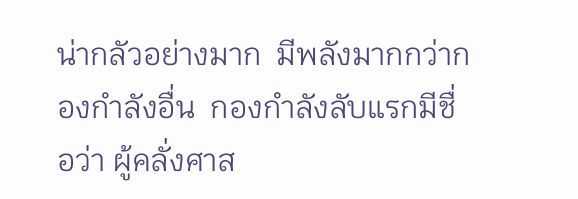น่ากลัวอย่างมาก  มีพลังมากกว่ากองกำลังอื่น  กองกำลังลับแรกมีชื่อว่า ผู้คลั่งศาส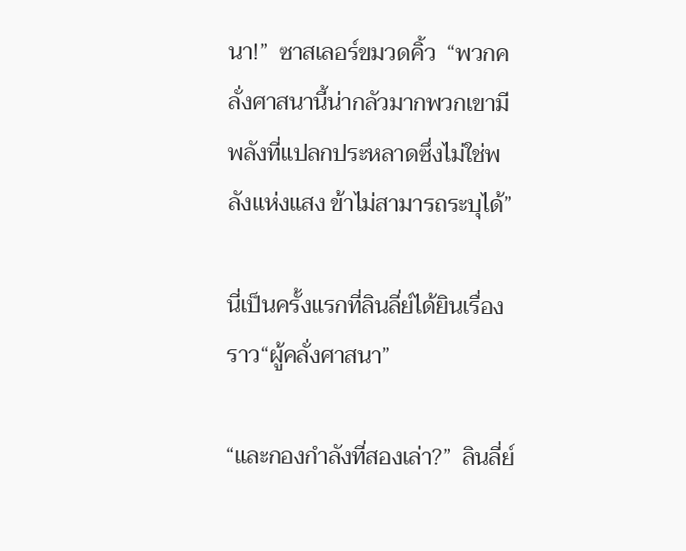นา!”  ซาสเลอร์ขมวดคิ้ว  “พวกคลั่งศาสนานี้น่ากลัวมากพวกเขามีพลังที่แปลกประหลาดซึ่งไม่ใช่พลังแห่งแสง ข้าไม่สามารถระบุได้”

นี่เป็นครั้งแรกที่ลินลี่ย์ได้ยินเรื่องราว“ผู้คลั่งศาสนา”

“และกองกำลังที่สองเล่า?”  ลินลี่ย์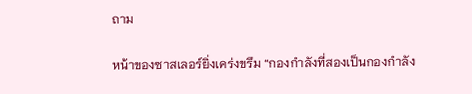ถาม

หน้าของซาสเลอร์ยิ่งเคร่งขรึม “กองกำลังที่สองเป็นกองกำลัง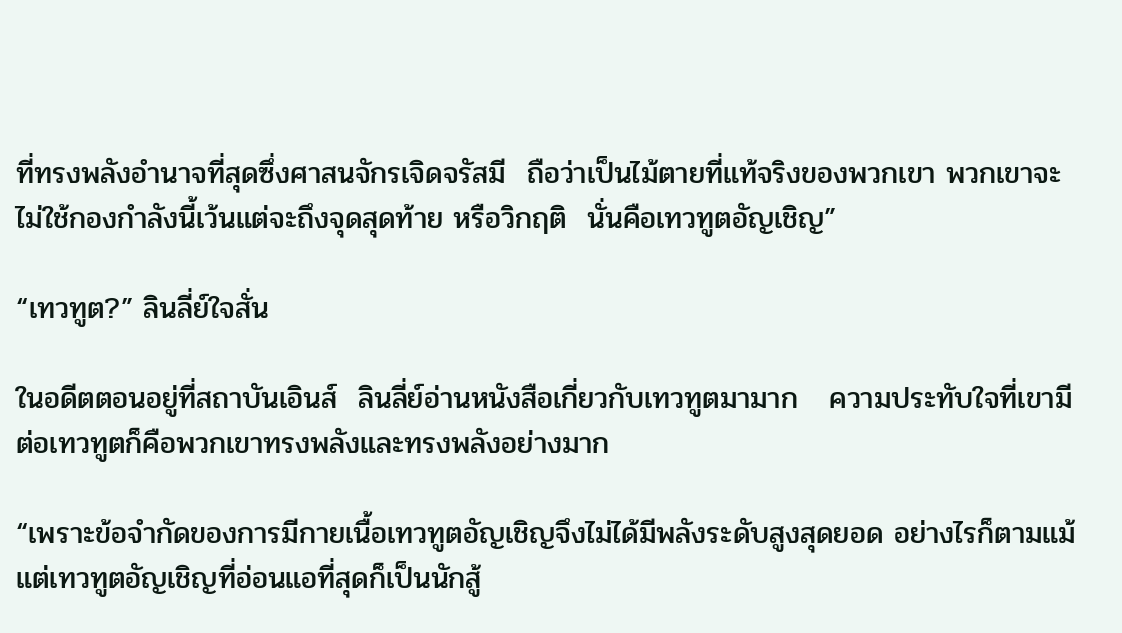ที่ทรงพลังอำนาจที่สุดซึ่งศาสนจักรเจิดจรัสมี  ถือว่าเป็นไม้ตายที่แท้จริงของพวกเขา พวกเขาจะไม่ใช้กองกำลังนี้เว้นแต่จะถึงจุดสุดท้าย หรือวิกฤติ  นั่นคือเทวทูตอัญเชิญ”

“เทวทูต?” ลินลี่ย์ใจสั่น

ในอดีตตอนอยู่ที่สถาบันเอินส์  ลินลี่ย์อ่านหนังสือเกี่ยวกับเทวทูตมามาก   ความประทับใจที่เขามีต่อเทวทูตก็คือพวกเขาทรงพลังและทรงพลังอย่างมาก

“เพราะข้อจำกัดของการมีกายเนื้อเทวทูตอัญเชิญจึงไม่ได้มีพลังระดับสูงสุดยอด อย่างไรก็ตามแม้แต่เทวทูตอัญเชิญที่อ่อนแอที่สุดก็เป็นนักสู้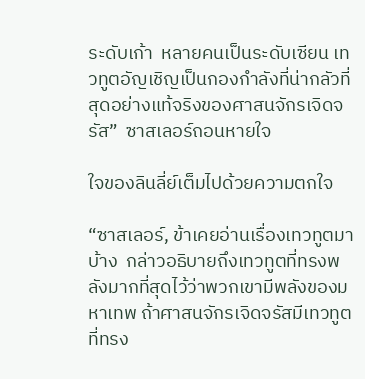ระดับเก้า  หลายคนเป็นระดับเซียน เทวทูตอัญเชิญเป็นกองกำลังที่น่ากลัวที่สุดอย่างแท้จริงของศาสนจักรเจิดจรัส”  ซาสเลอร์ถอนหายใจ

ใจของลินลี่ย์เต็มไปด้วยความตกใจ

“ซาสเลอร์, ข้าเคยอ่านเรื่องเทวทูตมาบ้าง  กล่าวอธิบายถึงเทวทูตที่ทรงพลังมากที่สุดไว้ว่าพวกเขามีพลังของมหาเทพ ถ้าศาสนจักรเจิดจรัสมีเทวทูตที่ทรง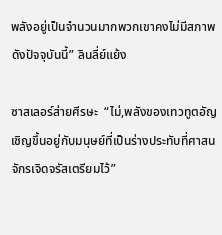พลังอยู่เป็นจำนวนมากพวกเขาคงไม่มีสภาพดังปัจจุบันนี้” ลินลี่ย์แย้ง

ซาสเลอร์ส่ายศีรษะ  “ไม่,พลังของเทวทูตอัญเชิญขึ้นอยู่กับมนุษย์ที่เป็นร่างประทับที่ศาสนจักรเจิดจรัสเตรียมไว้”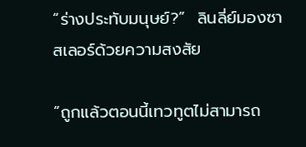“ร่างประทับมนุษย์?”  ลินลี่ย์มองซาสเลอร์ด้วยความสงสัย

“ถูกแล้วตอนนี้เทวทูตไม่สามารถ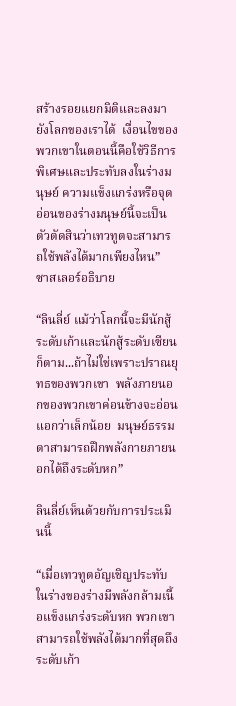สร้างรอยแยกมิติและลงมายังโลกของเราได้  เงื่อนไขของพวกเขาในตอนนี้คือใช้วิธีการพิเศษและประทับลงในร่างมนุษย์ ความแข็งแกร่งหรือจุดอ่อนของร่างมนุษย์นี้จะเป็นตัวตัดสินว่าเทวทูตจะสามารถใช้พลังได้มากเพียงไหน”  ซาสเลอร์อธิบาย

“ลินลี่ย์ แม้ว่าโลกนี้จะมีนักสู้ระดับเก้าและนักสู้ระดับเซียนก็ตาม...ถ้าไม่ใช่เพราะปราณยุทธของพวกเขา  พลังภายนอกของพวกเขาค่อนข้างจะอ่อนแอกว่าเล็กน้อย  มนุษย์ธรรมดาสามารถฝึกพลังกายภายนอกได้ถึงระดับหก”

ลินลี่ย์เห็นด้วยกับการประเมินนี้

“เมื่อเทวทูตอัญเชิญประทับในร่างของร่างมีพลังกล้ามเนื้อแข็งแกร่งระดับหก พวกเขาสามารถใช้พลังได้มากที่สุดถึงระดับเก้า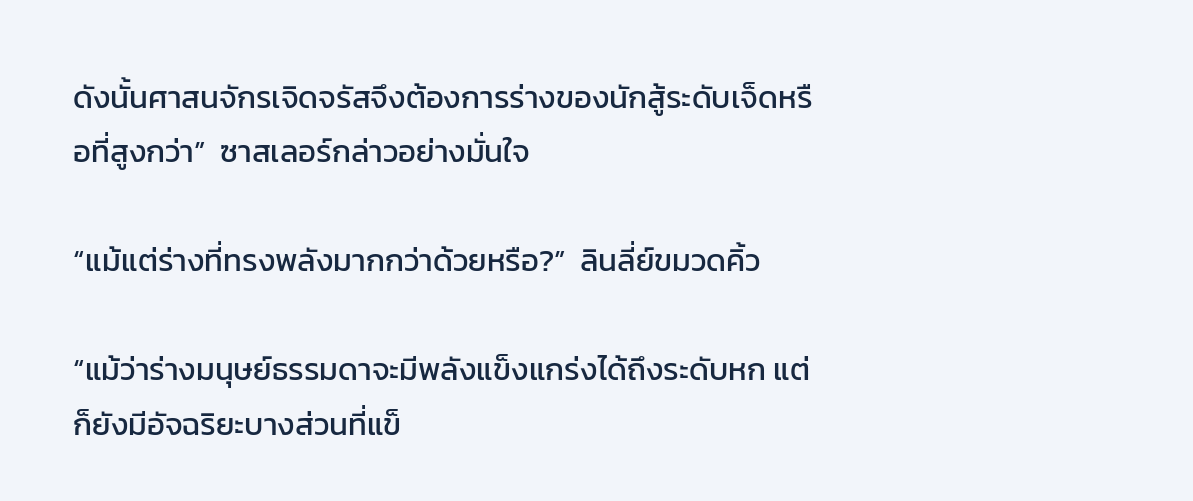ดังนั้นศาสนจักรเจิดจรัสจึงต้องการร่างของนักสู้ระดับเจ็ดหรือที่สูงกว่า”  ซาสเลอร์กล่าวอย่างมั่นใจ

“แม้แต่ร่างที่ทรงพลังมากกว่าด้วยหรือ?”  ลินลี่ย์ขมวดคิ้ว

“แม้ว่าร่างมนุษย์ธรรมดาจะมีพลังแข็งแกร่งได้ถึงระดับหก แต่ก็ยังมีอัจฉริยะบางส่วนที่แข็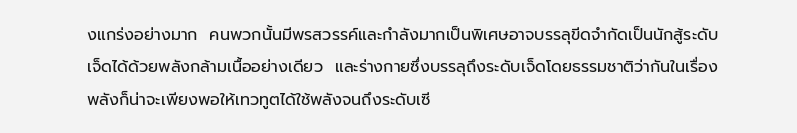งแกร่งอย่างมาก  คนพวกนั้นมีพรสวรรค์และกำลังมากเป็นพิเศษอาจบรรลุขีดจำกัดเป็นนักสู้ระดับเจ็ดได้ด้วยพลังกล้ามเนื้ออย่างเดียว  และร่างกายซึ่งบรรลุถึงระดับเจ็ดโดยธรรมชาติว่ากันในเรื่องพลังก็น่าจะเพียงพอให้เทวทูตได้ใช้พลังจนถึงระดับเซี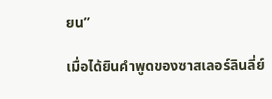ยน”

เมื่อได้ยินคำพูดของซาสเลอร์ลินลี่ย์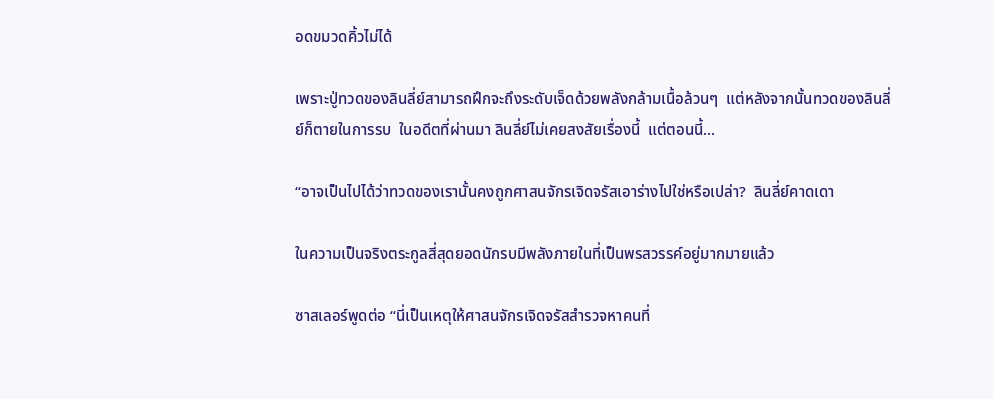อดขมวดคิ้วไม่ได้

เพราะปู่ทวดของลินลี่ย์สามารถฝึกจะถึงระดับเจ็ดด้วยพลังกล้ามเนื้อล้วนๆ  แต่หลังจากนั้นทวดของลินลี่ย์ก็ตายในการรบ  ในอดีตที่ผ่านมา ลินลี่ย์ไม่เคยสงสัยเรื่องนี้  แต่ตอนนี้...

“อาจเป็นไปได้ว่าทวดของเรานั้นคงถูกศาสนจักรเจิดจรัสเอาร่างไปใช่หรือเปล่า?  ลินลี่ย์คาดเดา

ในความเป็นจริงตระกูลสี่สุดยอดนักรบมีพลังภายในที่เป็นพรสวรรค์อยู่มากมายแล้ว

ซาสเลอร์พูดต่อ “นี่เป็นเหตุให้ศาสนจักรเจิดจรัสสำรวจหาคนที่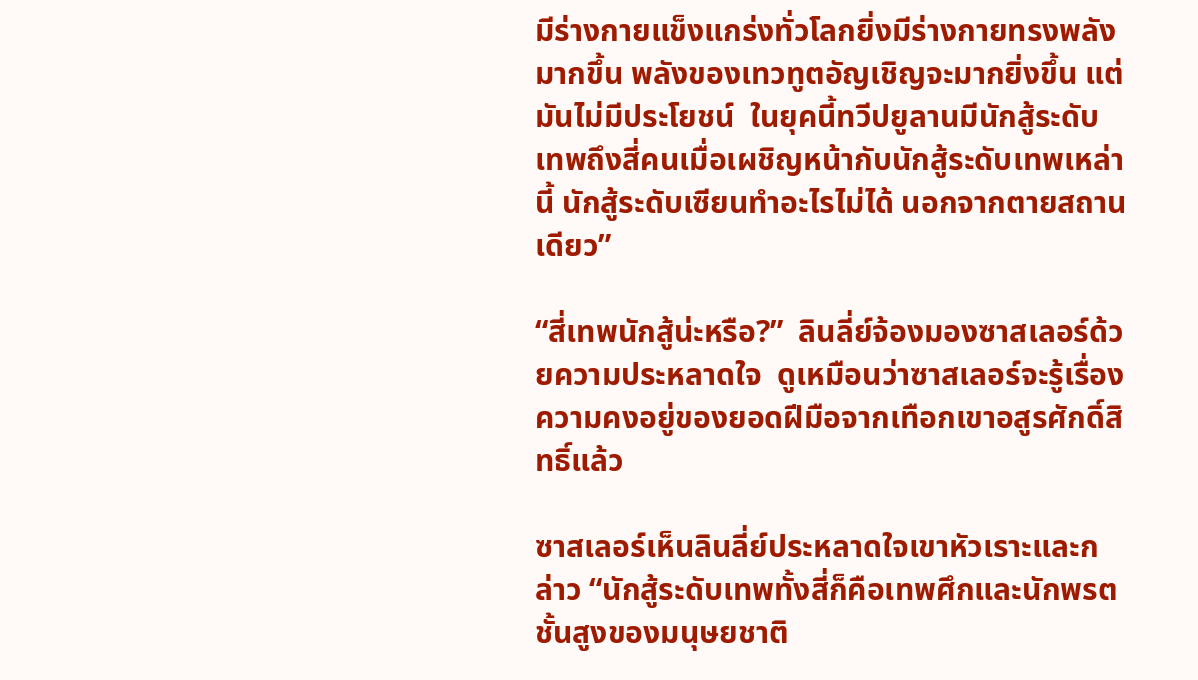มีร่างกายแข็งแกร่งทั่วโลกยิ่งมีร่างกายทรงพลังมากขึ้น พลังของเทวทูตอัญเชิญจะมากยิ่งขึ้น แต่มันไม่มีประโยชน์  ในยุคนี้ทวีปยูลานมีนักสู้ระดับเทพถึงสี่คนเมื่อเผชิญหน้ากับนักสู้ระดับเทพเหล่านี้ นักสู้ระดับเซียนทำอะไรไม่ได้ นอกจากตายสถานเดียว”

“สี่เทพนักสู้น่ะหรือ?”  ลินลี่ย์จ้องมองซาสเลอร์ด้วยความประหลาดใจ  ดูเหมือนว่าซาสเลอร์จะรู้เรื่องความคงอยู่ของยอดฝีมือจากเทือกเขาอสูรศักดิ์สิทธิ์แล้ว

ซาสเลอร์เห็นลินลี่ย์ประหลาดใจเขาหัวเราะและกล่าว “นักสู้ระดับเทพทั้งสี่ก็คือเทพศึกและนักพรตชั้นสูงของมนุษยชาติ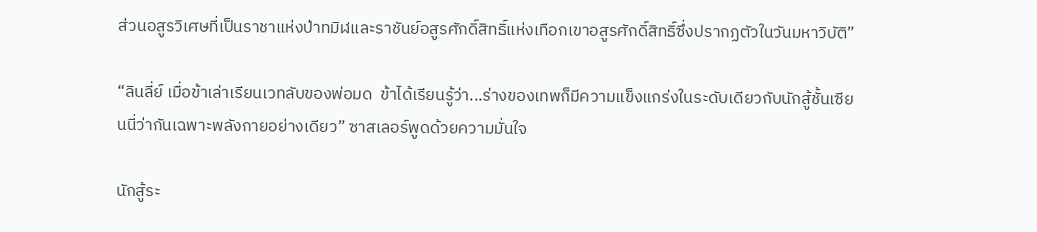ส่วนอสูรวิเศษที่เป็นราชาแห่งป่าทมิฬและราชันย์อสูรศักดิ์สิทธิ์แห่งเทือกเขาอสูรศักดิ์สิทธิ์ซึ่งปรากฏตัวในวันมหาวิบัติ”

“ลินลี่ย์ เมื่อข้าเล่าเรียนเวทลับของพ่อมด  ข้าได้เรียนรู้ว่า...ร่างของเทพก็มีความแข็งแกร่งในระดับเดียวกับนักสู้ชั้นเซียนนี่ว่ากันเฉพาะพลังกายอย่างเดียว” ซาสเลอร์พูดด้วยความมั่นใจ

นักสู้ระ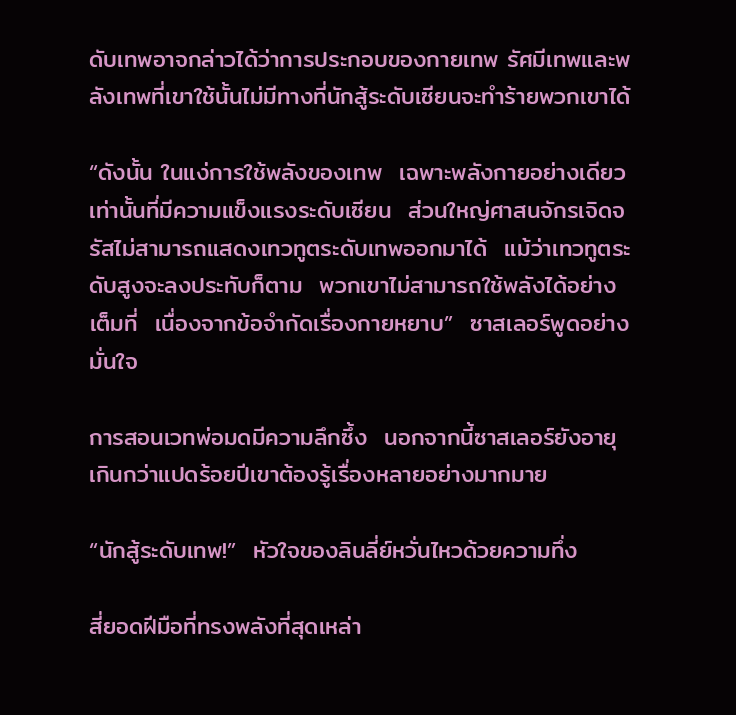ดับเทพอาจกล่าวได้ว่าการประกอบของกายเทพ รัศมีเทพและพลังเทพที่เขาใช้นั้นไม่มีทางที่นักสู้ระดับเซียนจะทำร้ายพวกเขาได้

“ดังนั้น ในแง่การใช้พลังของเทพ  เฉพาะพลังกายอย่างเดียวเท่านั้นที่มีความแข็งแรงระดับเซียน  ส่วนใหญ่ศาสนจักรเจิดจรัสไม่สามารถแสดงเทวทูตระดับเทพออกมาได้  แม้ว่าเทวทูตระดับสูงจะลงประทับก็ตาม  พวกเขาไม่สามารถใช้พลังได้อย่างเต็มที่  เนื่องจากข้อจำกัดเรื่องกายหยาบ”  ซาสเลอร์พูดอย่างมั่นใจ

การสอนเวทพ่อมดมีความลึกซึ้ง  นอกจากนี้ซาสเลอร์ยังอายุเกินกว่าแปดร้อยปีเขาต้องรู้เรื่องหลายอย่างมากมาย

“นักสู้ระดับเทพ!”  หัวใจของลินลี่ย์หวั่นไหวด้วยความทึ่ง

สี่ยอดฝีมือที่ทรงพลังที่สุดเหล่า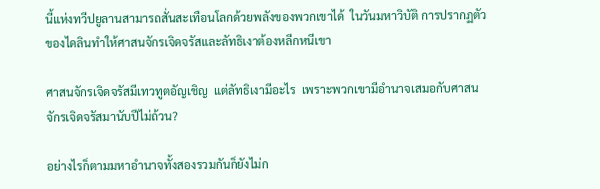นี้แห่งทวีปยูลานสามารถสั่นสะเทือนโลกด้วยพลังของพวกเขาได้  ในวันมหาวิบัติ การปรากฏตัวของไดลินทำให้ศาสนจักรเจิดจรัสและลัทธิเงาต้องหลีกหนีเขา

ศาสนจักรเจิดจรัสมีเทวทูตอัญเชิญ  แต่ลัทธิเงามีอะไร  เพราะพวกเขามีอำนาจเสมอกับศาสนจักรเจิดจรัสมานับปีไม่ถ้วน?

อย่างไรก็ตามมหาอำนาจทั้งสองรวมกันก็ยังไม่ก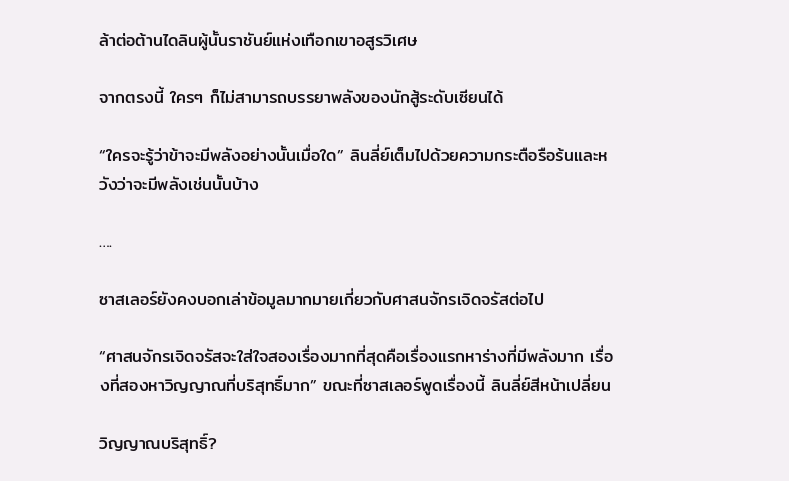ล้าต่อต้านไดลินผู้นั้นราชันย์แห่งเทือกเขาอสูรวิเศษ

จากตรงนี้ ใครๆ ก็ไม่สามารถบรรยาพลังของนักสู้ระดับเซียนได้

“ใครจะรู้ว่าข้าจะมีพลังอย่างนั้นเมื่อใด” ลินลี่ย์เต็มไปด้วยความกระตือรือร้นและหวังว่าจะมีพลังเช่นนั้นบ้าง

….

ซาสเลอร์ยังคงบอกเล่าข้อมูลมากมายเกี่ยวกับศาสนจักรเจิดจรัสต่อไป

“ศาสนจักรเจิดจรัสจะใส่ใจสองเรื่องมากที่สุดคือเรื่องแรกหาร่างที่มีพลังมาก เรื่องที่สองหาวิญญาณที่บริสุทธิ์มาก” ขณะที่ซาสเลอร์พูดเรื่องนี้ ลินลี่ย์สีหน้าเปลี่ยน

วิญญาณบริสุทธิ์?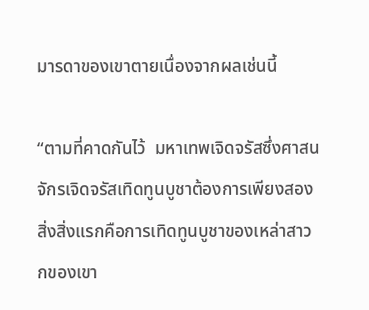มารดาของเขาตายเนื่องจากผลเช่นนี้

“ตามที่คาดกันไว้  มหาเทพเจิดจรัสซึ่งศาสนจักรเจิดจรัสเทิดทูนบูชาต้องการเพียงสองสิ่งสิ่งแรกคือการเทิดทูนบูชาของเหล่าสาวกของเขา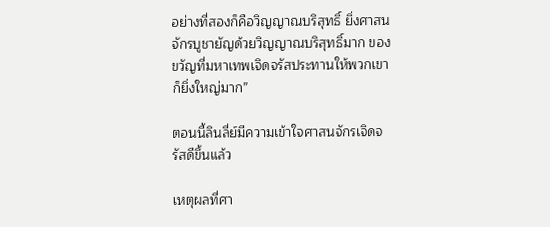อย่างที่สองก็คือวิญญาณบริสุทธิ์ ยิ่งศาสนจักรบูชายัญด้วยวิญญาณบริสุทธิ์มาก ของขวัญที่มหาเทพเจิดจรัสประทานให้พวกเขาก็ยิ่งใหญ่มาก”

ตอนนี้ลินลี่ย์มีความเข้าใจศาสนจักรเจิดจรัสดีขึ้นแล้ว

เหตุผลที่ศา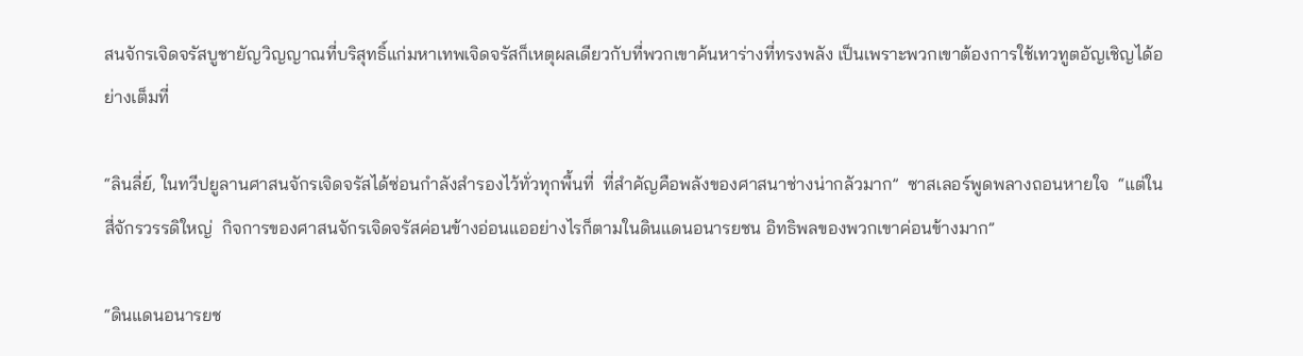สนจักรเจิดจรัสบูชายัญวิญญาณที่บริสุทธิ์แก่มหาเทพเจิดจรัสก็เหตุผลเดียวกับที่พวกเขาค้นหาร่างที่ทรงพลัง เป็นเพราะพวกเขาต้องการใช้เทวทูตอัญเชิญได้อย่างเต็มที่

“ลินลี่ย์, ในทวีปยูลานศาสนจักรเจิดจรัสได้ซ่อนกำลังสำรองไว้ทั่วทุกพื้นที่  ที่สำคัญคือพลังของศาสนาช่างน่ากลัวมาก”  ซาสเลอร์พูดพลางถอนหายใจ  “แต่ในสี่จักรวรรดิใหญ่  กิจการของศาสนจักรเจิดจรัสค่อนข้างอ่อนแออย่างไรก็ตามในดินแดนอนารยชน อิทธิพลของพวกเขาค่อนข้างมาก”

“ดินแดนอนารยช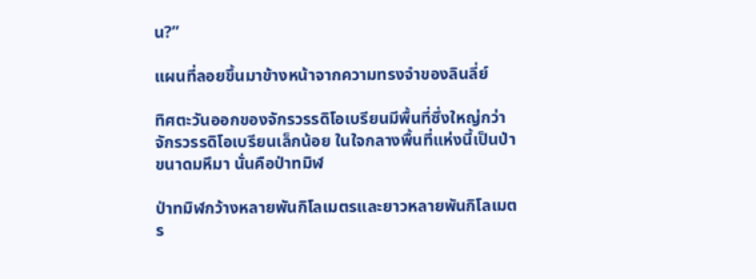น?”

แผนที่ลอยขึ้นมาข้างหน้าจากความทรงจำของลินลี่ย์

ทิศตะวันออกของจักรวรรดิโอเบรียนมีพื้นที่ซึ่งใหญ่กว่าจักรวรรดิโอเบรียนเล็กน้อย ในใจกลางพื้นที่แห่งนี้เป็นป่าขนาดมหึมา นั่นคือป่าทมิฬ

ป่าทมิฬกว้างหลายพันกิโลเมตรและยาวหลายพันกิโลเมตร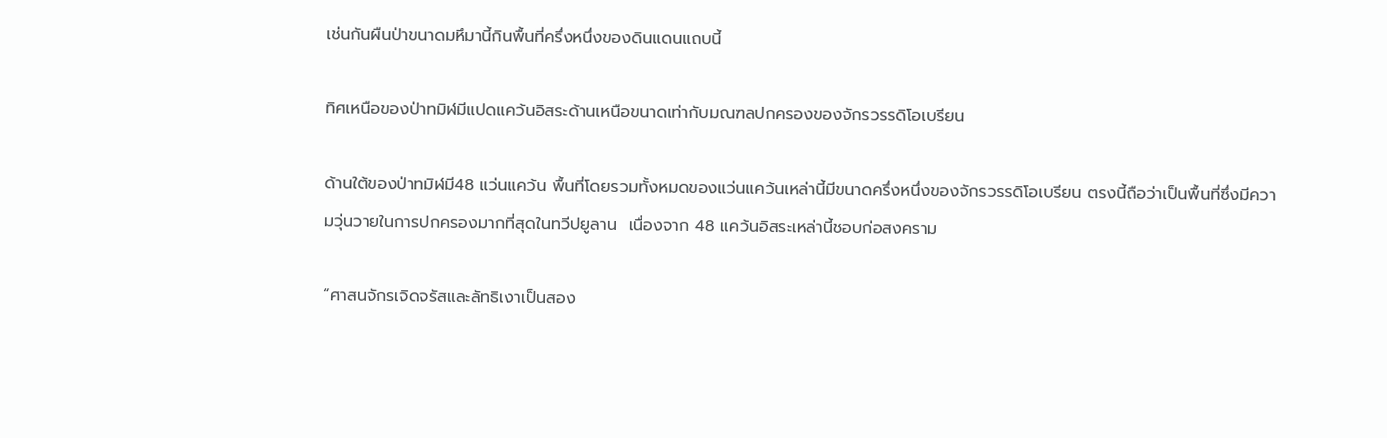เช่นกันผืนป่าขนาดมหึมานี้กินพื้นที่ครึ่งหนึ่งของดินแดนแถบนี้

ทิศเหนือของป่าทมิฬมีแปดแคว้นอิสระด้านเหนือขนาดเท่ากับมณฑลปกครองของจักรวรรดิโอเบรียน

ด้านใต้ของป่าทมิฬมี48 แว่นแคว้น พื้นที่โดยรวมทั้งหมดของแว่นแคว้นเหล่านี้มีขนาดครึ่งหนึ่งของจักรวรรดิโอเบรียน ตรงนี้ถือว่าเป็นพื้นที่ซึ่งมีความวุ่นวายในการปกครองมากที่สุดในทวีปยูลาน  เนื่องจาก 48 แคว้นอิสระเหล่านี้ชอบก่อสงคราม

“ศาสนจักรเจิดจรัสและลัทธิเงาเป็นสอง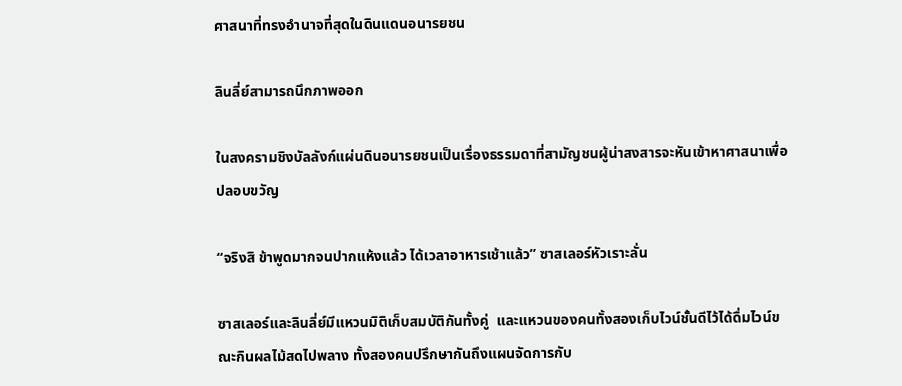ศาสนาที่ทรงอำนาจที่สุดในดินแดนอนารยชน

ลินลี่ย์สามารถนึกภาพออก

ในสงครามชิงบัลลังก์แผ่นดินอนารยชนเป็นเรื่องธรรมดาที่สามัญชนผู้น่าสงสารจะหันเข้าหาศาสนาเพื่อปลอบขวัญ

“จริงสิ ข้าพูดมากจนปากแห้งแล้ว ได้เวลาอาหารเช้าแล้ว” ซาสเลอร์หัวเราะลั่น

ซาสเลอร์และลินลี่ย์มีแหวนมิติเก็บสมบัติกันทั้งคู่  และแหวนของคนทั้งสองเก็บไวน์ชั้นดีไว้ได้ดื่มไวน์ขณะกินผลไม้สดไปพลาง ทั้งสองคนปรึกษากันถึงแผนจัดการกับ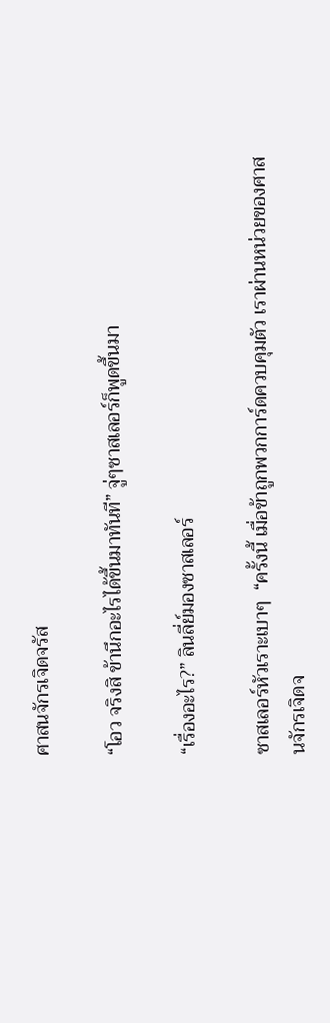ศาสนจักรเจิดจรัส

“โอว จริงสิ ข้านึกอะไรได้ขึ้นมาทันที” จู่ๆซาสเลอร์ก็พูดขึ้นมา

“เรื่องอะไร?” ลินลี่ย์มองซาสเลอร์

ซาสเลอร์หัวเราะเบาๆ  “ครั้งนี้ เมื่อข้าถูกพวกการ์ดควบคุมตัว เราผ่านหน่วยของศาสนจักรเจิดจ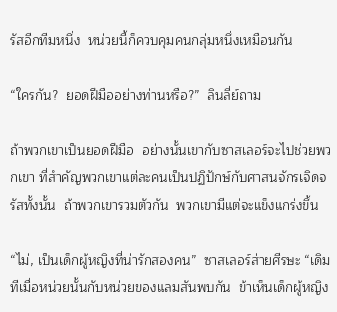รัสอีกทีมหนึ่ง  หน่วยนี้ก็ควบคุมคนกลุ่มหนึ่งเหมือนกัน

“ใครกัน?  ยอดฝีมืออย่างท่านหรือ?”  ลินลี่ย์ถาม

ถ้าพวกเขาเป็นยอดฝีมือ  อย่างนั้นเขากับซาสเลอร์จะไปช่วยพวกเขา ที่สำคัญพวกเขาแต่ละคนเป็นปฏิปักษ์กับศาสนจักรเจิดจรัสทั้งนั้น  ถ้าพวกเขารวมตัวกัน  พวกเขามีแต่จะแข็งแกร่งขึ้น

“ไม่, เป็นเด็กผู้หญิงที่น่ารักสองคน”  ซาสเลอร์ส่ายศีรษะ “เดิมทีเมื่อหน่วยนั้นกับหน่วยของแลมสันพบกัน  ข้าเห็นเด็กผู้หญิง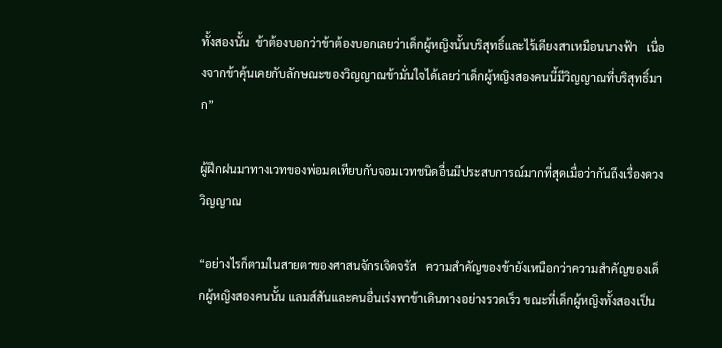ทั้งสองนั้น  ข้าต้องบอกว่าข้าต้องบอกเลยว่าเด็กผู้หญิงนั้นบริสุทธิ์และไร้เดียงสาเหมือนนางฟ้า   เนื่องจากข้าคุ้นเคยกับลักษณะของวิญญาณข้ามั่นใจได้เลยว่าเด็กผู้หญิงสองคนนี้มีวิญญาณที่บริสุทธิ์มาก”

ผู้ฝึกฝนมาทางเวทของพ่อมดเทียบกับจอมเวทชนิดอื่นมีประสบการณ์มากที่สุดเมื่อว่ากันถึงเรื่องดวงวิญญาณ

“อย่างไรก็ตามในสายตาของศาสนจักรเจิดจรัส   ความสำคัญของข้ายังเหนือกว่าความสำคัญของเด็กผู้หญิงสองคนนั้น แลมส์สันและคนอื่นเร่งพาข้าเดินทางอย่างรวดเร็ว ขณะที่เด็กผู้หญิงทั้งสองเป็น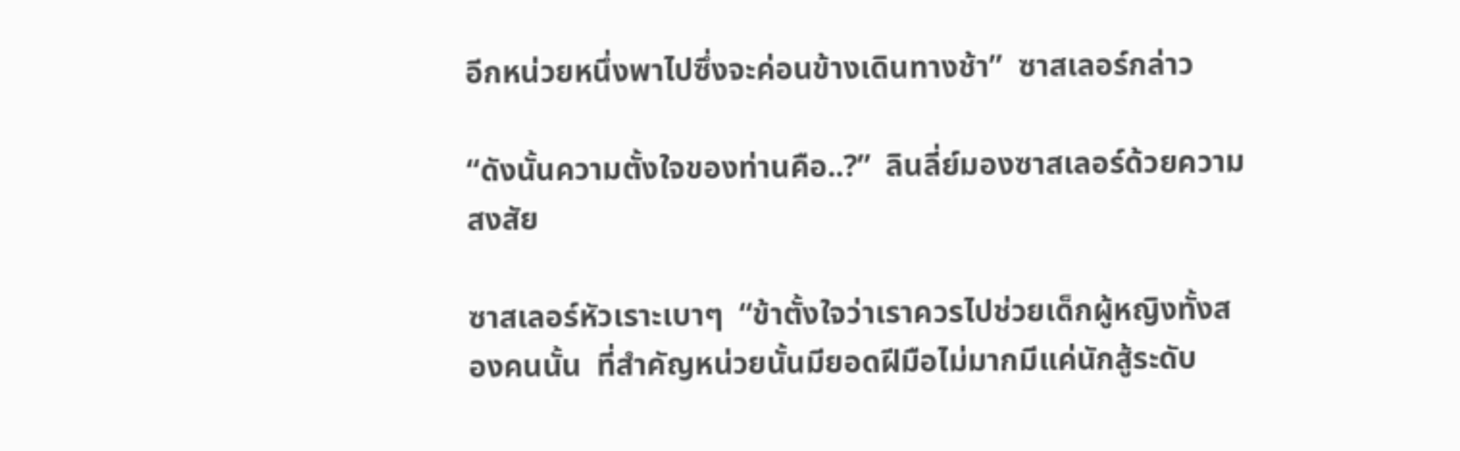อีกหน่วยหนึ่งพาไปซึ่งจะค่อนข้างเดินทางช้า”  ซาสเลอร์กล่าว

“ดังนั้นความตั้งใจของท่านคือ..?”  ลินลี่ย์มองซาสเลอร์ด้วยความสงสัย

ซาสเลอร์หัวเราะเบาๆ  “ข้าตั้งใจว่าเราควรไปช่วยเด็กผู้หญิงทั้งสองคนนั้น  ที่สำคัญหน่วยนั้นมียอดฝีมือไม่มากมีแค่นักสู้ระดับ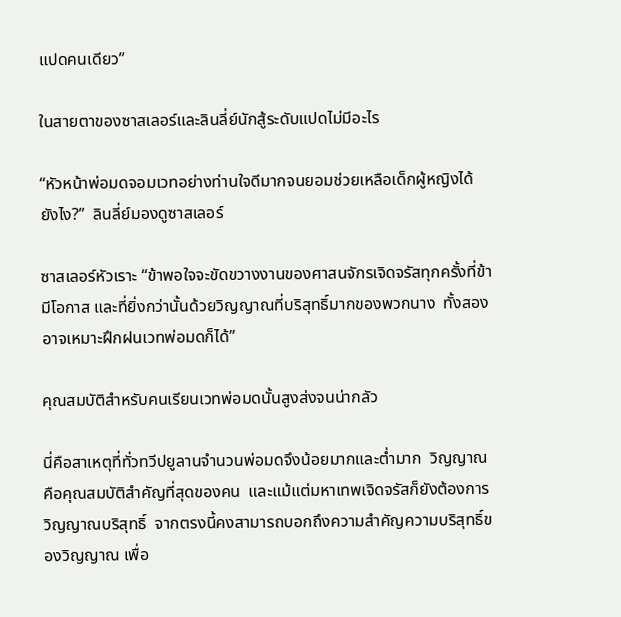แปดคนเดียว”

ในสายตาของซาสเลอร์และลินลี่ย์นักสู้ระดับแปดไม่มีอะไร

“หัวหน้าพ่อมดจอมเวทอย่างท่านใจดีมากจนยอมช่วยเหลือเด็กผู้หญิงได้ยังไง?”  ลินลี่ย์มองดูซาสเลอร์

ซาสเลอร์หัวเราะ “ข้าพอใจจะขัดขวางงานของศาสนจักรเจิดจรัสทุกครั้งที่ข้ามีโอกาส และที่ยิ่งกว่านั้นด้วยวิญญาณที่บริสุทธิ์มากของพวกนาง  ทั้งสองอาจเหมาะฝึกฝนเวทพ่อมดก็ได้”

คุณสมบัติสำหรับคนเรียนเวทพ่อมดนั้นสูงส่งจนน่ากลัว

นี่คือสาเหตุที่ทั่วทวีปยูลานจำนวนพ่อมดจึงน้อยมากและต่ำมาก  วิญญาณคือคุณสมบัติสำคัญที่สุดของคน  และแม้แต่มหาเทพเจิดจรัสก็ยังต้องการวิญญาณบริสุทธิ์  จากตรงนี้คงสามารถบอกถึงความสำคัญความบริสุทธิ์ของวิญญาณ เพื่อ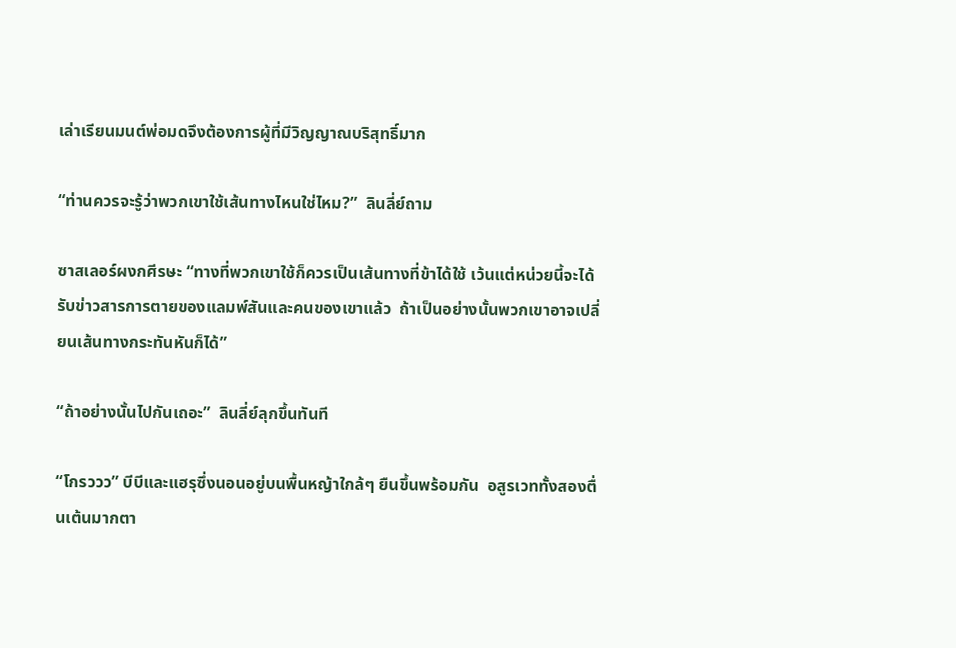เล่าเรียนมนต์พ่อมดจึงต้องการผู้ที่มีวิญญาณบริสุทธิ์มาก

“ท่านควรจะรู้ว่าพวกเขาใช้เส้นทางไหนใช่ไหม?”  ลินลี่ย์ถาม

ซาสเลอร์ผงกศีรษะ “ทางที่พวกเขาใช้ก็ควรเป็นเส้นทางที่ข้าได้ใช้ เว้นแต่หน่วยนี้จะได้รับข่าวสารการตายของแลมพ์สันและคนของเขาแล้ว  ถ้าเป็นอย่างนั้นพวกเขาอาจเปลี่ยนเส้นทางกระทันหันก็ได้”

“ถ้าอย่างนั้นไปกันเถอะ”  ลินลี่ย์ลุกขึ้นทันที

“โกรววว” บีบีและแฮรุซึ่งนอนอยู่บนพื้นหญ้าใกล้ๆ ยืนขึ้นพร้อมกัน  อสูรเวททั้งสองตื่นเต้นมากตา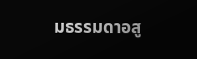มธรรมดาอสู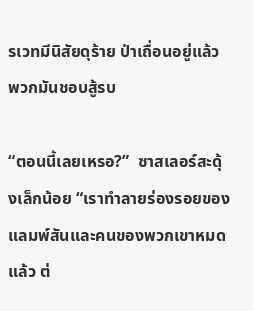รเวทมีนิสัยดุร้าย ป่าเถื่อนอยู่แล้ว พวกมันชอบสู้รบ

“ตอนนี้เลยเหรอ?”  ซาสเลอร์สะดุ้งเล็กน้อย “เราทำลายร่องรอยของแลมพ์สันและคนของพวกเขาหมดแล้ว ต่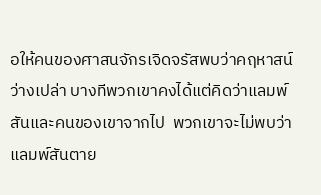อให้คนของศาสนจักรเจิดจรัสพบว่าคฤหาสน์ว่างเปล่า บางทีพวกเขาคงได้แต่คิดว่าแลมพ์สันและคนของเขาจากไป  พวกเขาจะไม่พบว่าแลมพ์สันตาย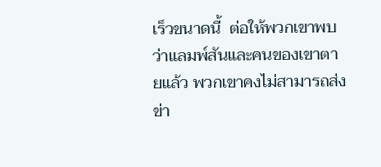เร็วขนาดนี้  ต่อให้พวกเขาพบว่าแลมพ์สันและคนของเขาตายแล้ว พวกเขาคงไม่สามารถส่งข่า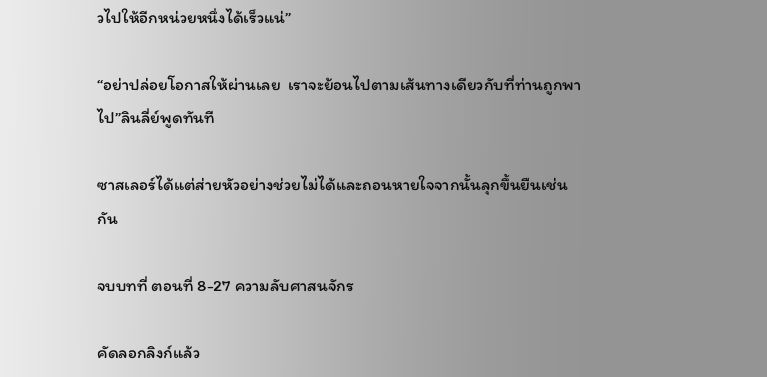วไปให้อีกหน่วยหนึ่งได้เร็วแน่”

“อย่าปล่อยโอกาสให้ผ่านเลย  เราจะย้อนไปตามเส้นทางเดียวกับที่ท่านถูกพาไป”ลินลี่ย์พูดทันที

ซาสเลอร์ได้แต่ส่ายหัวอย่างช่วยไม่ได้และถอนหายใจจากนั้นลุกขึ้นยืนเช่นกัน

จบบทที่ ตอนที่ 8-27 ความลับศาสนจักร

คัดลอกลิงก์แล้ว